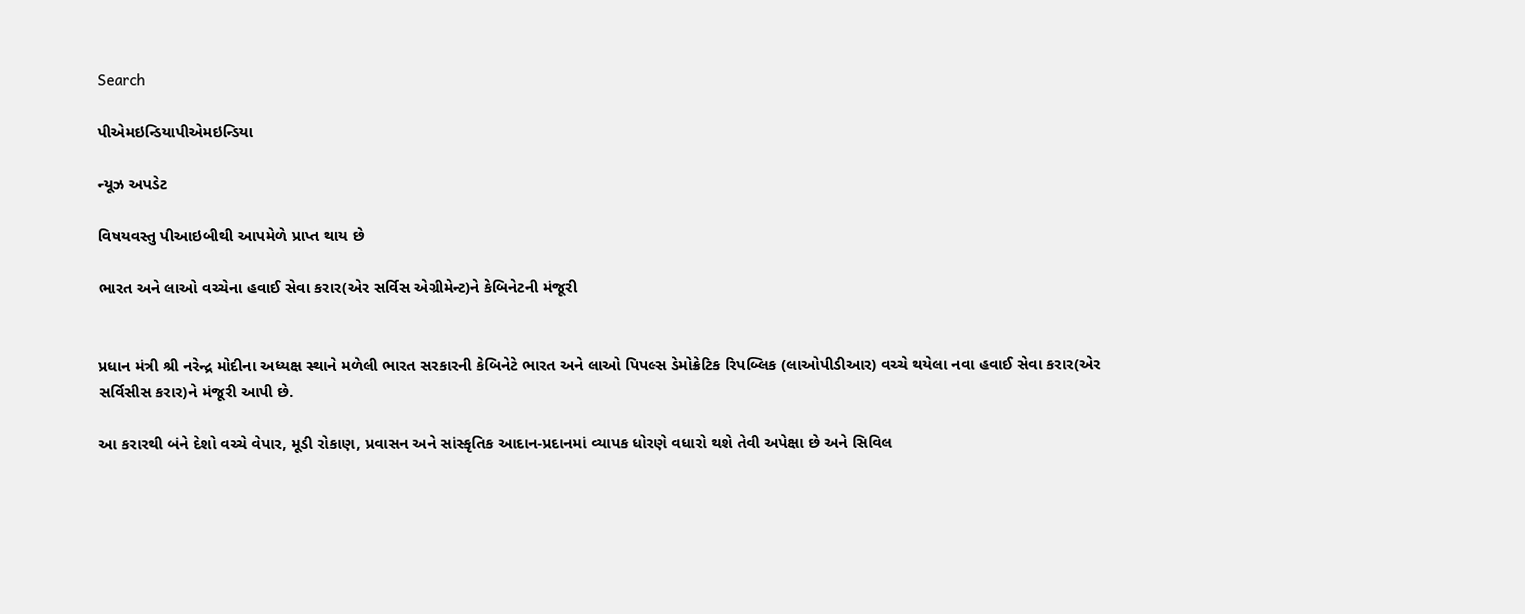Search

પીએમઇન્ડિયાપીએમઇન્ડિયા

ન્યૂઝ અપડેટ

વિષયવસ્તુ પીઆઇબીથી આપમેળે પ્રાપ્ત થાય છે

ભારત અને લાઓ વચ્ચેના હવાઈ સેવા કરાર(એર સર્વિસ એગ્રીમેન્ટ)ને કેબિનેટની મંજૂરી


પ્રધાન મંત્રી શ્રી નરેન્દ્ર મોદીના અધ્યક્ષ સ્થાને મળેલી ભારત સરકારની કેબિનેટે ભારત અને લાઓ પિપલ્સ ડેમોક્રેટિક રિપબ્લિક (લાઓપીડીઆર) વચ્ચે થયેલા નવા હવાઈ સેવા કરાર(એર સર્વિસીસ કરાર)ને મંજૂરી આપી છે.

આ કરારથી બંને દેશો વચ્ચે વેપાર, મૂડી રોકાણ, પ્રવાસન અને સાંસ્કૃતિક આદાન-પ્રદાનમાં વ્યાપક ધોરણે વધારો થશે તેવી અપેક્ષા છે અને સિવિલ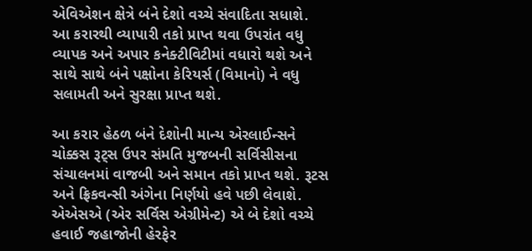એવિએશન ક્ષેત્રે બંને દેશો વચ્ચે સંવાદિતા સધાશે. આ કરારથી વ્યાપારી તકો પ્રાપ્ત થવા ઉપરાંત વધુ વ્યાપક અને અપાર કનેક્ટીવિટીમાં વધારો થશે અને સાથે સાથે બંને પક્ષોના કેરિયર્સ (વિમાનો) ને વધુ સલામતી અને સુરક્ષા પ્રાપ્ત થશે.

આ કરાર હેઠળ બંને દેશોની માન્ય એરલાઈન્સને ચોક્કસ રૂટ્સ ઉપર સંમતિ મુજબની સર્વિસીસના સંચાલનમાં વાજબી અને સમાન તકો પ્રાપ્ત થશે. રૂટસ અને ફ્રિકવન્સી અંગેના નિર્ણયો હવે પછી લેવાશે. એએસએ (એર સર્વિસ એગ્રીમેન્ટ) એ બે દેશો વચ્ચે હવાઈ જહાજોની હેરફેર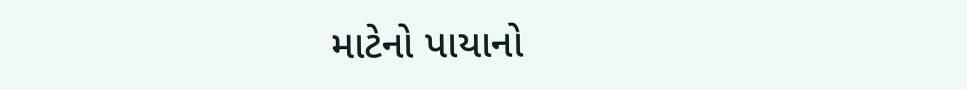માટેનો પાયાનો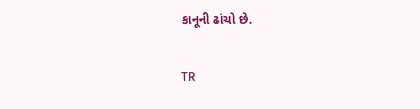કાનૂની ઢાંચો છે.

TR